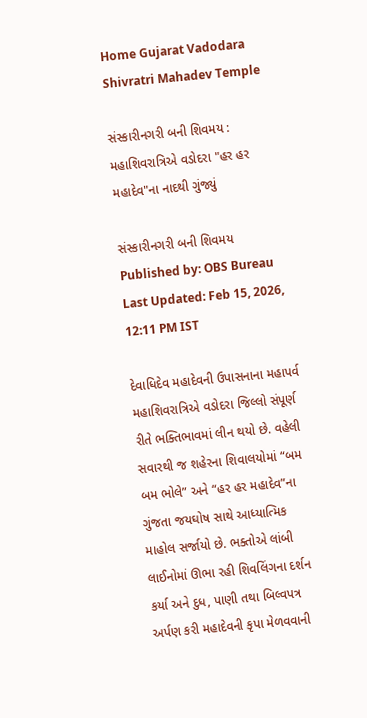Home Gujarat Vadodara Shivratri Mahadev Temple

સંસ્કારીનગરી બની શિવમય : મહાશિવરાત્રિએ વડોદરા "હર હર મહાદેવ"ના નાદથી ગુંજ્યું

સંસ્કારીનગરી બની શિવમય
Published by: OBS Bureau
Last Updated: Feb 15, 2026, 12:11 PM IST

દેવાધિદેવ મહાદેવની ઉપાસનાના મહાપર્વ મહાશિવરાત્રિએ વડોદરા જિલ્લો સંપૂર્ણ રીતે ભક્તિભાવમાં લીન થયો છે. વહેલી સવારથી જ શહેરના શિવાલયોમાં “બમ બમ ભોલે” અને “હર હર મહાદેવ”ના ગુંજતા જયઘોષ સાથે આધ્યાત્મિક માહોલ સર્જાયો છે. ભક્તોએ લાંબી લાઈનોમાં ઊભા રહી શિવલિંગના દર્શન કર્યા અને દુધ, પાણી તથા બિલ્વપત્ર અર્પણ કરી મહાદેવની કૃપા મેળવવાની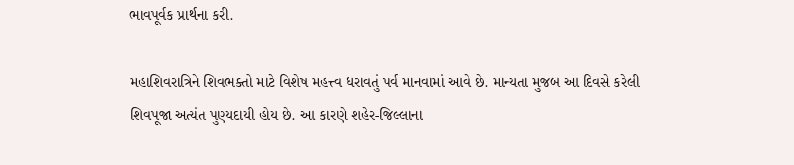ભાવપૂર્વક પ્રાર્થના કરી.

મહાશિવરાત્રિને શિવભક્તો માટે વિશેષ મહત્ત્વ ધરાવતું પર્વ માનવામાં આવે છે. માન્યતા મુજબ આ દિવસે કરેલી શિવપૂજા અત્યંત પુણ્યદાયી હોય છે. આ કારણે શહેર-જિલ્લાના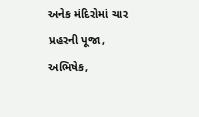અનેક મંદિરોમાં ચાર પ્રહરની પૂજા, અભિષેક,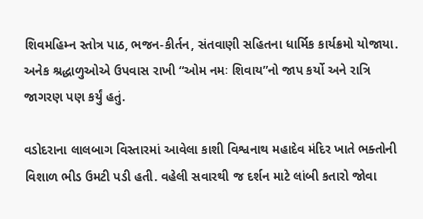શિવમહિમ્ન સ્તોત્ર પાઠ, ભજન-કીર્તન, સંતવાણી સહિતના ધાર્મિક કાર્યક્રમો યોજાયા. અનેક શ્રદ્ધાળુઓએ ઉપવાસ રાખી “ઓમ નમઃ શિવાય”નો જાપ કર્યો અને રાત્રિ જાગરણ પણ કર્યું હતું.

વડોદરાના લાલબાગ વિસ્તારમાં આવેલા કાશી વિશ્વનાથ મહાદેવ મંદિર ખાતે ભક્તોની વિશાળ ભીડ ઉમટી પડી હતી. વહેલી સવારથી જ દર્શન માટે લાંબી કતારો જોવા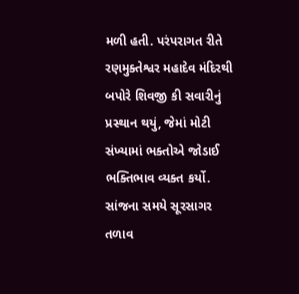મળી હતી. પરંપરાગત રીતે રણમુક્તેશ્વર મહાદેવ મંદિરથી બપોરે શિવજી કી સવારીનું પ્રસ્થાન થયું, જેમાં મોટી સંખ્યામાં ભક્તોએ જોડાઈ ભક્તિભાવ વ્યક્ત કર્યો. સાંજના સમયે સૂરસાગર તળાવ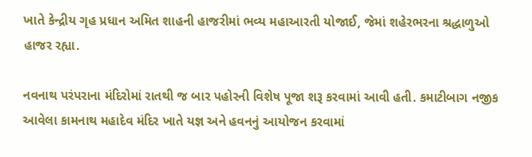ખાતે કેન્દ્રીય ગૃહ પ્રધાન અમિત શાહની હાજરીમાં ભવ્ય મહાઆરતી યોજાઈ, જેમાં શહેરભરના શ્રદ્ધાળુઓ હાજર રહ્યા.

નવનાથ પરંપરાના મંદિરોમાં રાતથી જ બાર પહોરની વિશેષ પૂજા શરૂ કરવામાં આવી હતી. કમાટીબાગ નજીક આવેલા કામનાથ મહાદેવ મંદિર ખાતે યજ્ઞ અને હવનનું આયોજન કરવામાં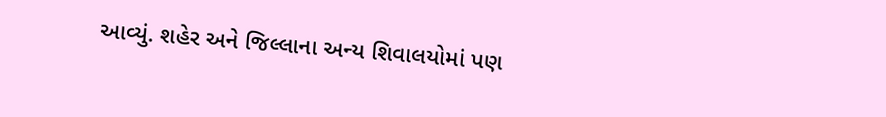આવ્યું. શહેર અને જિલ્લાના અન્ય શિવાલયોમાં પણ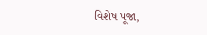વિશેષ પૂજા,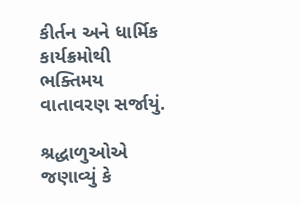કીર્તન અને ધાર્મિક કાર્યક્રમોથી ભક્તિમય વાતાવરણ સર્જાયું.

શ્રદ્ધાળુઓએ જણાવ્યું કે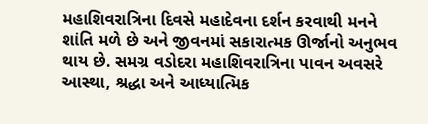મહાશિવરાત્રિના દિવસે મહાદેવના દર્શન કરવાથી મનને શાંતિ મળે છે અને જીવનમાં સકારાત્મક ઊર્જાનો અનુભવ થાય છે. સમગ્ર વડોદરા મહાશિવરાત્રિના પાવન અવસરે આસ્થા, શ્રદ્ધા અને આધ્યાત્મિક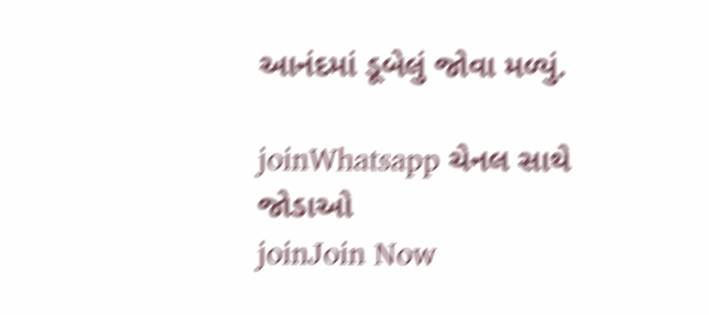આનંદમાં ડૂબેલું જોવા મળ્યું.

joinWhatsapp ચેનલ સાથે જોડાઓ
joinJoin Now